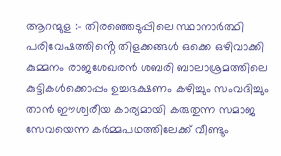ആറന്മുള :- തിരഞ്ഞെടുപ്പിലെ സ്ഥാനാർത്ഥി പരിവേഷത്തിൻ്റെ തിളക്കങ്ങൾ ഒക്കെ ഒഴിവാക്കി കുമ്മനം രാജശേഖരൻ ശബരി ബാലാശ്രമത്തിലെ കുട്ടികൾക്കൊപ്പം ഉച്ചഭക്ഷണം കഴിച്ചും സംവദിച്ചും താൻ ഈശ്വരീയ കാര്യമായി കരുതുന്ന സമാജ സേവയെന്ന കർമ്മപഥത്തിലേക്ക് വീണ്ടും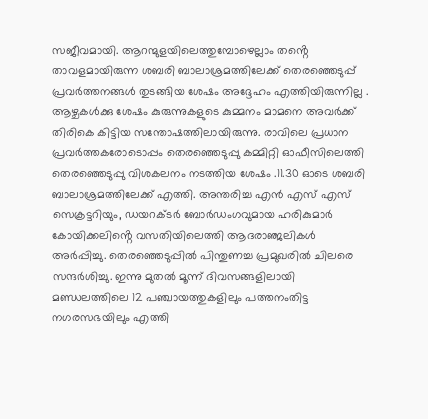സജീവമായി. ആറന്മുളയിലെത്തുമ്പോഴെല്ലാം തൻ്റെ താവളമായിരുന്ന ശബരി ബാലാശ്രമത്തിലേക്ക് തെരഞ്ഞെടുപ്പ് പ്രവർത്തനങ്ങൾ തുടങ്ങിയ ശേഷം അദ്ദേഹം എത്തിയിരുന്നില്ല . ആഴ്ചകൾക്കു ശേഷം കുരുന്നുകളുടെ കുമ്മനം മാമനെ അവർക്ക് തിരികെ കിട്ടിയ സന്തോഷത്തിലായിരുന്നു. രാവിലെ പ്രധാന പ്രവർത്തകരോടൊപ്പം തെരഞ്ഞെടുപ്പു കമ്മിറ്റി ഓഫീസിലെത്തി തെരഞ്ഞെടുപ്പു വിശകലനം നടത്തിയ ശേഷം .11.30 ഓടെ ശബരി ബാലാശ്രമത്തിലേക്ക് എത്തി. അന്തരിച്ച എൻ എസ് എസ് സെക്രട്ടറിയും, ഡയറക്ടർ ബോർഡംഗവുമായ ഹരികുമാർ കോയിക്കലിൻ്റെ വസതിയിലെത്തി ആദരാഞ്ജലികൾ അർപ്പിച്ചു. തെരഞ്ഞെടുപ്പിൽ പിന്തുണച്ച പ്രമുഖരിൽ ചിലരെ സന്ദർശിച്ചു. ഇന്നു മുതൽ മൂന്ന് ദിവസങ്ങളിലായി മണ്ഡലത്തിലെ 12 പഞ്ചായത്തുകളിലും പത്തനംതിട്ട നഗരസഭയിലും എത്തി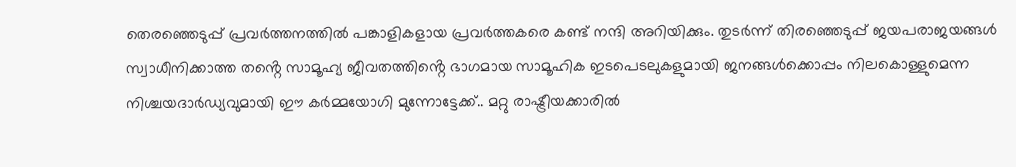തെരഞ്ഞെടുപ്പ് പ്രവർത്തനത്തിൽ പങ്കാളികളായ പ്രവർത്തകരെ കണ്ട് നന്ദി അറിയിക്കും. തുടർന്ന് തിരഞ്ഞെടുപ്പ് ജയപരാജയങ്ങൾ സ്വാധീനിക്കാത്ത തൻ്റെ സാമൂഹ്യ ജീവതത്തിൻ്റെ ഭാഗമായ സാമൂഹിക ഇടപെടലുകളുമായി ജനങ്ങൾക്കൊപ്പം നിലകൊള്ളുമെന്ന നിശ്ചയദാർഡ്യവുമായി ഈ കർമ്മയോഗി മുന്നോട്ടേക്ക്.. മറ്റു രാഷ്ട്രീയക്കാരിൽ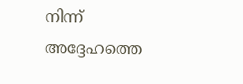നിന്ന് അദ്ദേഹത്തെ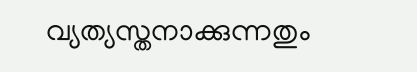വ്യത്യസ്തനാക്കുന്നതും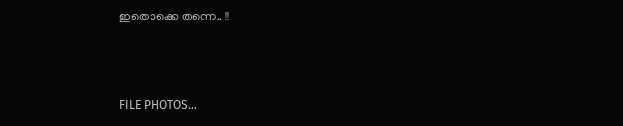ഇതൊക്കെ തന്നെ.. !!



FILE PHOTOS…